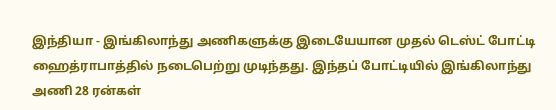இந்தியா - இங்கிலாந்து அணிகளுக்கு இடையேயான முதல் டெஸ்ட் போட்டி ஹைத்ராபாத்தில் நடைபெற்று முடிந்தது. இந்தப் போட்டியில் இங்கிலாந்து அணி 28 ரன்கள்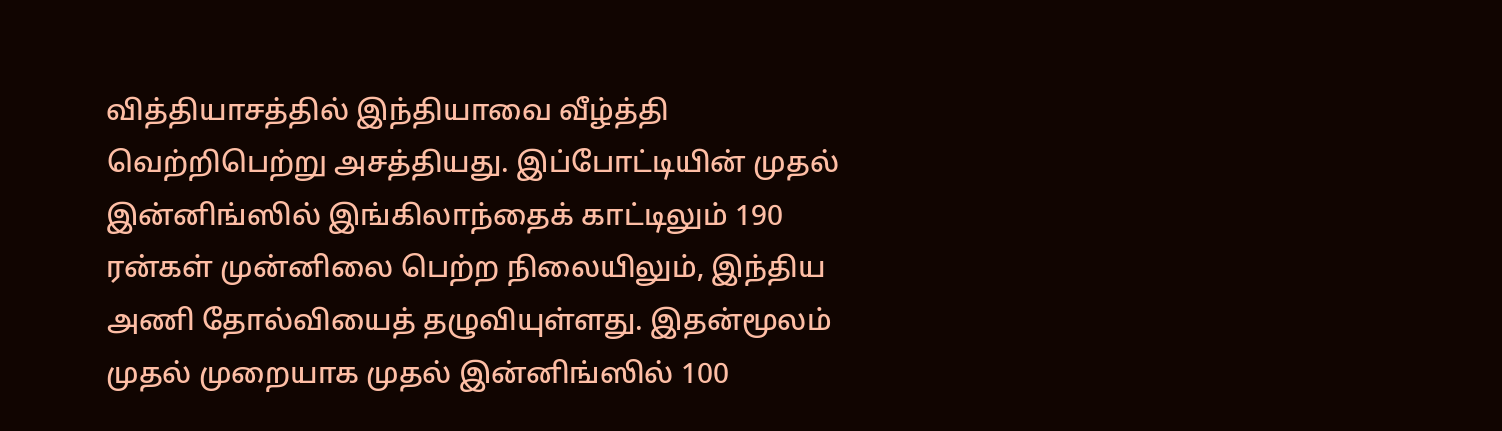வித்தியாசத்தில் இந்தியாவை வீழ்த்தி வெற்றிபெற்று அசத்தியது. இப்போட்டியின் முதல் இன்னிங்ஸில் இங்கிலாந்தைக் காட்டிலும் 190 ரன்கள் முன்னிலை பெற்ற நிலையிலும், இந்திய அணி தோல்வியைத் தழுவியுள்ளது. இதன்மூலம் முதல் முறையாக முதல் இன்னிங்ஸில் 100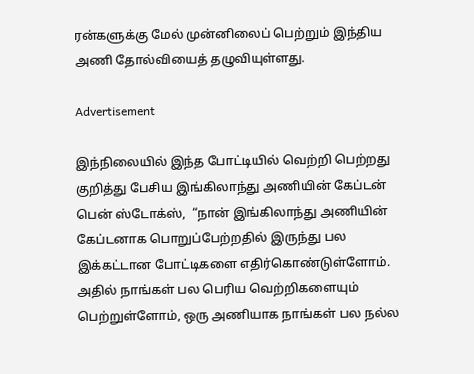ரன்களுக்கு மேல் முன்னிலைப் பெற்றும் இந்திய அணி தோல்வியைத் தழுவியுள்ளது.

Advertisement

இந்நிலையில் இந்த போட்டியில் வெற்றி பெற்றது குறித்து பேசிய இங்கிலாந்து அணியின் கேப்டன் பென் ஸ்டோக்ஸ்,  “நான் இங்கிலாந்து அணியின் கேப்டனாக பொறுப்பேற்றதில் இருந்து பல இக்கட்டான போட்டிகளை எதிர்கொண்டுள்ளோம். அதில் நாங்கள் பல பெரிய வெற்றிகளையும் பெற்றுள்ளோம், ஒரு அணியாக நாங்கள் பல நல்ல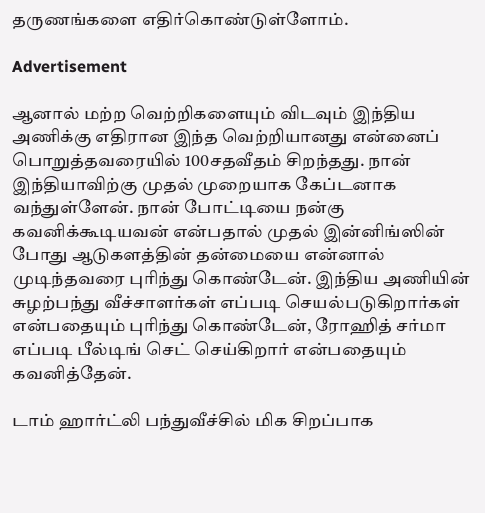தருணங்களை எதிர்கொண்டுள்ளோம்.

Advertisement

ஆனால் மற்ற வெற்றிகளையும் விடவும் இந்திய அணிக்கு எதிரான இந்த வெற்றியானது என்னைப் பொறுத்தவரையில் 100சதவீதம் சிறந்தது. நான் இந்தியாவிற்கு முதல் முறையாக கேப்டனாக வந்துள்ளேன். நான் போட்டியை நன்கு கவனிக்கூடியவன் என்பதால் முதல் இன்னிங்ஸின் போது ஆடுகளத்தின் தன்மையை என்னால் முடிந்தவரை புரிந்து கொண்டேன். இந்திய அணியின் சுழற்பந்து வீச்சாளர்கள் எப்படி செயல்படுகிறார்கள் என்பதையும் புரிந்து கொண்டேன், ரோஹித் சர்மா எப்படி பீல்டிங் செட் செய்கிறார் என்பதையும் கவனித்தேன்.

டாம் ஹார்ட்லி பந்துவீச்சில் மிக சிறப்பாக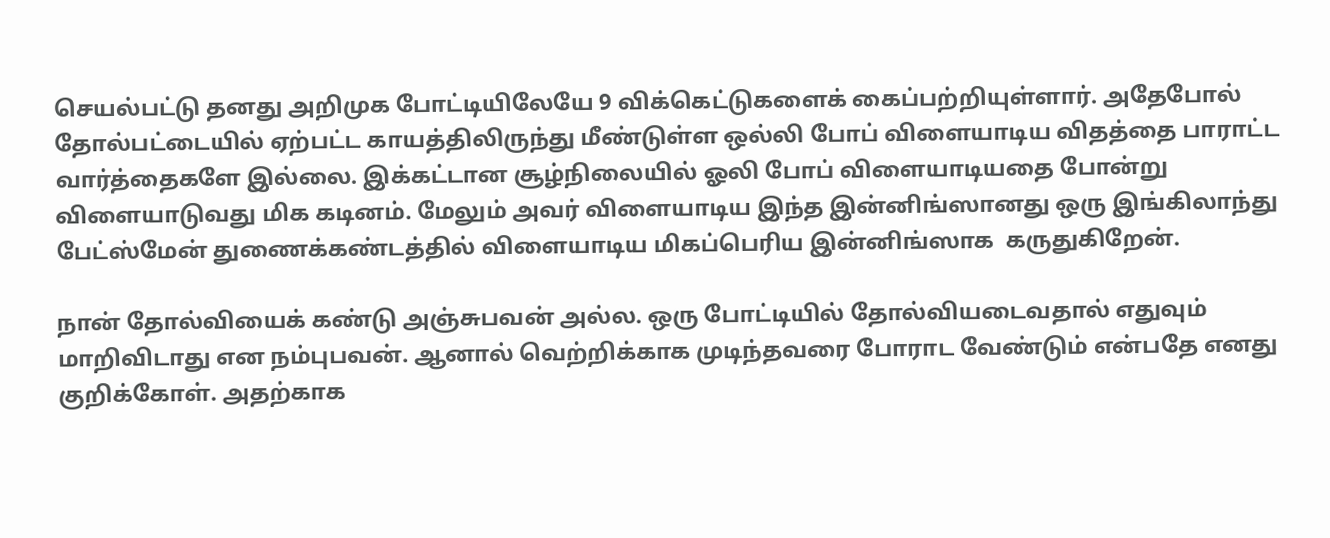செயல்பட்டு தனது அறிமுக போட்டியிலேயே 9 விக்கெட்டுகளைக் கைப்பற்றியுள்ளார். அதேபோல் தோல்பட்டையில் ஏற்பட்ட காயத்திலிருந்து மீண்டுள்ள ஒல்லி போப் விளையாடிய விதத்தை பாராட்ட வார்த்தைகளே இல்லை. இக்கட்டான சூழ்நிலையில் ஓலி போப் விளையாடியதை போன்று விளையாடுவது மிக கடினம். மேலும் அவர் விளையாடிய இந்த இன்னிங்ஸானது ஒரு இங்கிலாந்து பேட்ஸ்மேன் துணைக்கண்டத்தில் விளையாடிய மிகப்பெரிய இன்னிங்ஸாக  கருதுகிறேன்.

நான் தோல்வியைக் கண்டு அஞ்சுபவன் அல்ல. ஒரு போட்டியில் தோல்வியடைவதால் எதுவும் மாறிவிடாது என நம்புபவன். ஆனால் வெற்றிக்காக முடிந்தவரை போராட வேண்டும் என்பதே எனது குறிக்கோள். அதற்காக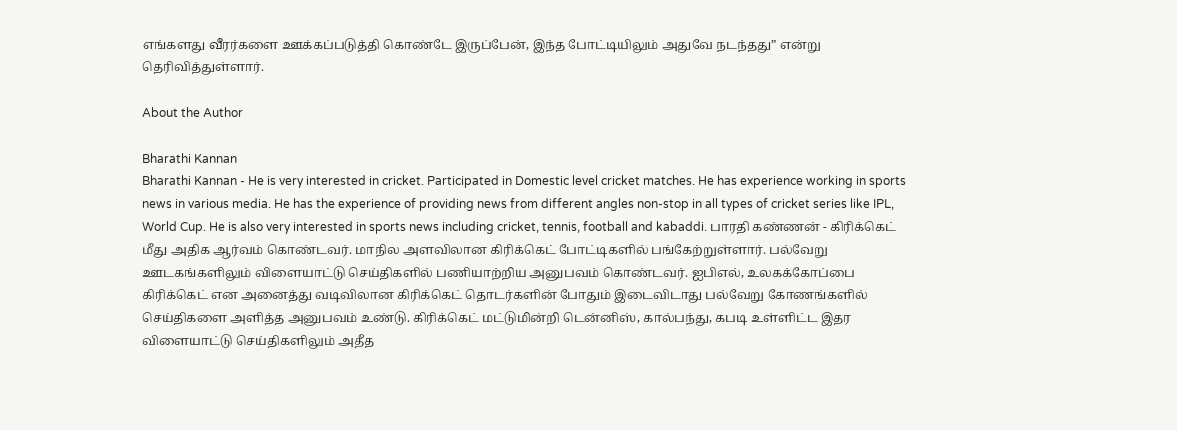எங்களது வீரர்களை ஊக்கப்படுத்தி கொண்டே இருப்பேன், இந்த போட்டியிலும் அதுவே நடந்தது” என்று தெரிவித்துள்ளார்.

About the Author

Bharathi Kannan
Bharathi Kannan - He is very interested in cricket. Participated in Domestic level cricket matches. He has experience working in sports news in various media. He has the experience of providing news from different angles non-stop in all types of cricket series like IPL, World Cup. He is also very interested in sports news including cricket, tennis, football and kabaddi. பாரதி கண்ணன் - கிரிக்கெட் மீது அதிக ஆர்வம் கொண்டவர். மாநில அளவிலான கிரிக்கெட் போட்டிகளில் பங்கேற்றுள்ளார். பல்வேறு ஊடகங்களிலும் விளையாட்டு செய்திகளில் பணியாற்றிய அனுபவம் கொண்டவர். ஐபிஎல், உலகக்கோப்பை கிரிக்கெட் என அனைத்து வடிவிலான கிரிக்கெட் தொடர்களின் போதும் இடைவிடாது பல்வேறு கோணங்களில் செய்திகளை அளித்த அனுபவம் உண்டு. கிரிக்கெட் மட்டுமின்றி டென்னிஸ், கால்பந்து, கபடி உள்ளிட்ட இதர விளையாட்டு செய்திகளிலும் அதீத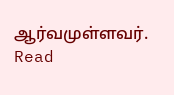ஆர்வமுள்ளவர். Read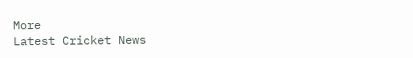More
Latest Cricket News